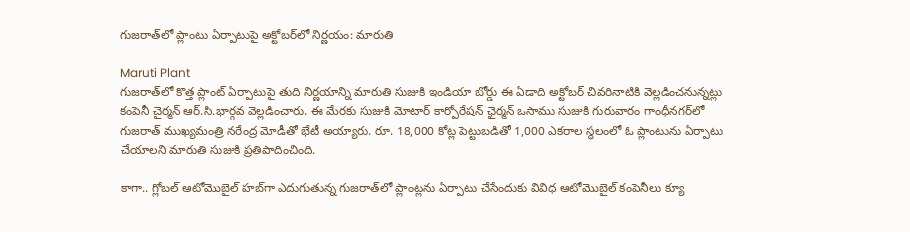గుజరాత్‌లో ప్లాంటు ఏర్పాటుపై అక్టోబర్‌లో నిర్ణయం: మారుతి

Maruti Plant
గుజరాత్‌లో కొత్త ప్లాంట్‌ ఏర్పాటుపై తుది నిర్ణయాన్ని మారుతి సుజుకి ఇండియా బోర్డు ఈ ఏడాది అక్టోబర్ చివరినాటికి వెల్లడించనున్నట్లు కంపెనీ చైర్మన్ ఆర్.సి.భార్గవ వెల్లడించారు. ఈ మేరకు సుజుకి మోటార్ కార్పోరేషన్ ఛైర్మన్‌ ఒసాము సుజుకి గురువారం గాంధీనగర్‌లో గుజరాత్‌ ముఖ్యమంత్రి నరేంద్ర మోడీతో భేటీ అయ్యారు. రూ. 18,000 కోట్ల పెట్టుబడితో 1,000 ఎకరాల స్థలంలో ఓ ప్లాంటును ఏర్పాటు చేయాలని మారుతి సుజుకి ప్రతిపాదించింది.

కాగా.. గ్లోబల్ ఆటోమొబైల్ హబ్‌గా ఎదుగుతున్న గుజరాత్‌లో ప్లాంట్లను ఏర్పాటు చేసేందుకు వివిధ ఆటోమొబైల్ కంపెనీలు క్యూ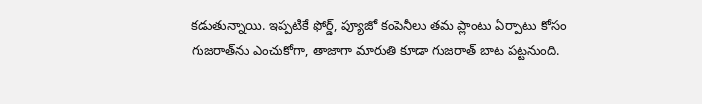కడుతున్నాయి. ఇప్పటికే ఫోర్డ్, ప్యూజో కంపెనీలు తమ ప్లాంటు ఏర్పాటు కోసం గుజరాత్‌ను ఎంచుకోగా, తాజాగా మారుతి కూడా గుజరాత్ బాట పట్టనుంది.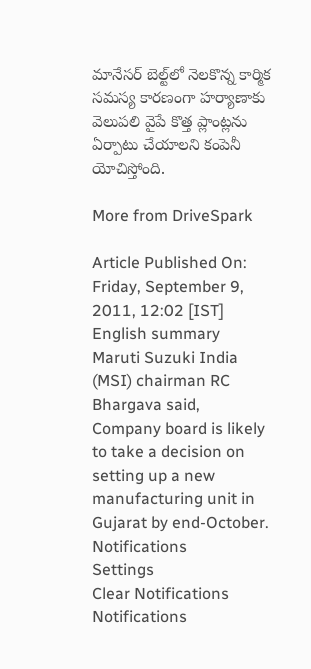మానేసర్ బెల్ట్‌లో నెలకొన్న కార్మిక సమస్య కారణంగా హర్యాణాకు వెలుపలి వైపే కొత్త ప్లాంట్లను ఏర్పాటు చేయాలని కంపెనీ యోచిస్తోంది.

More from DriveSpark

Article Published On: Friday, September 9, 2011, 12:02 [IST]
English summary
Maruti Suzuki India (MSI) chairman RC Bhargava said, Company board is likely to take a decision on setting up a new manufacturing unit in Gujarat by end-October.
Notifications
Settings
Clear Notifications
Notifications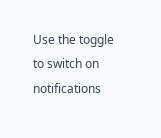Use the toggle to switch on notifications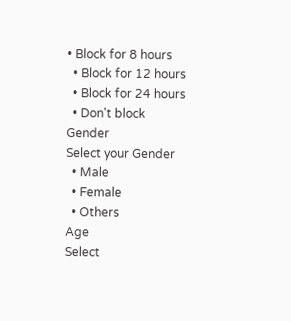• Block for 8 hours
  • Block for 12 hours
  • Block for 24 hours
  • Don't block
Gender
Select your Gender
  • Male
  • Female
  • Others
Age
Select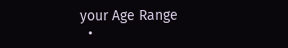your Age Range
  •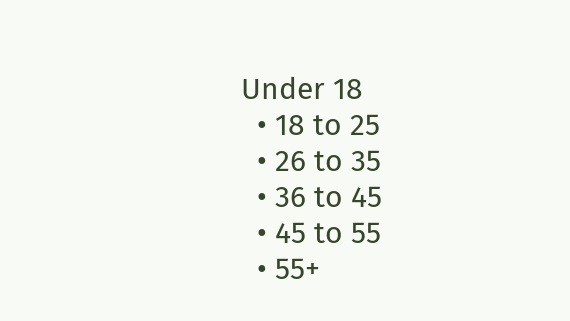Under 18
  • 18 to 25
  • 26 to 35
  • 36 to 45
  • 45 to 55
  • 55+